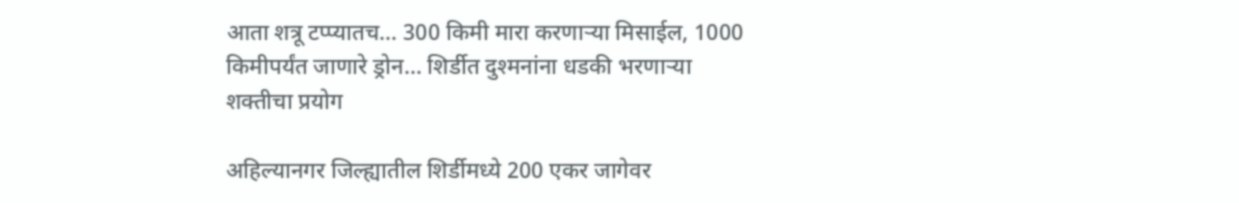आता शत्रू टप्प्यातच… 300 किमी मारा करणाऱ्या मिसाईल, 1000 किमीपर्यंत जाणारे ड्रोन… शिर्डीत दुश्मनांना धडकी भरणाऱ्या शक्तीचा प्रयोग

अहिल्यानगर जिल्ह्यातील शिर्डीमध्ये 200 एकर जागेवर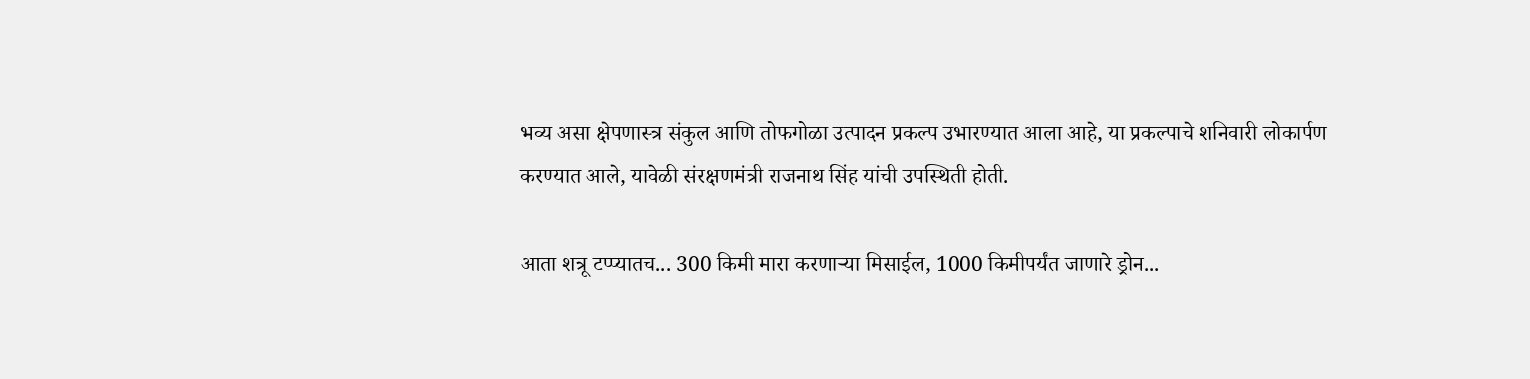भव्य असा क्षेपणास्त्र संकुल आणि तोफगोळा उत्पादन प्रकल्प उभारण्यात आला आहे, या प्रकल्पाचे शनिवारी लोकार्पण करण्यात आले, यावेळी संरक्षणमंत्री राजनाथ सिंह यांची उपस्थिती होती.

आता शत्रू टप्प्यातच... 300 किमी मारा करणाऱ्या मिसाईल, 1000 किमीपर्यंत जाणारे ड्रोन...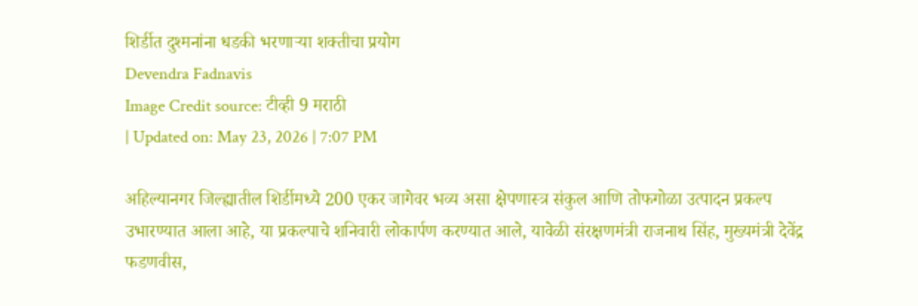शिर्डीत दुश्मनांना धडकी भरणाऱ्या शक्तीचा प्रयोग
Devendra Fadnavis
Image Credit source: टीव्ही 9 मराठी
| Updated on: May 23, 2026 | 7:07 PM

अहिल्यानगर जिल्ह्यातील शिर्डीमध्ये 200 एकर जागेवर भव्य असा क्षेपणास्त्र संकुल आणि तोफगोळा उत्पादन प्रकल्प उभारण्यात आला आहे, या प्रकल्पाचे शनिवारी लोकार्पण करण्यात आले, यावेळी संरक्षणमंत्री राजनाथ सिंह, मुख्यमंत्री देवेंद्र फडणवीस,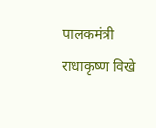पालकमंत्री राधाकृष्ण विखे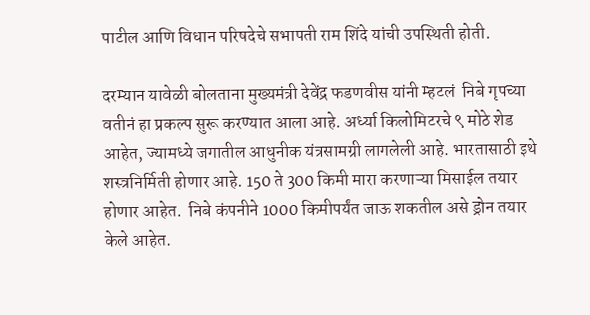पाटील आणि विधान परिषदेचे सभापती राम शिंदे यांची उपस्थिती होती.

दरम्यान यावेळी बोलताना मुख्यमंत्री देवेंद्र फडणवीस यांनी म्हटलं  निबे गृपच्या वतीनं हा प्रकल्प सुरू करण्यात आला आहे. अर्ध्या किलोमिटरचे ९ मोठे शेड आहेत, ज्यामध्ये जगातील आधुनीक यंत्रसामग्री लागलेली आहे. भारतासाठी इथे शस्त्रनिर्मिती होणार आहे. 150 ते 300 किमी मारा करणाऱ्या मिसाईल तयार होणार आहेत.  निबे कंपनीने 1000 किमीपर्यंत जाऊ शकतील असे ड्रोन तयार केले आहेत.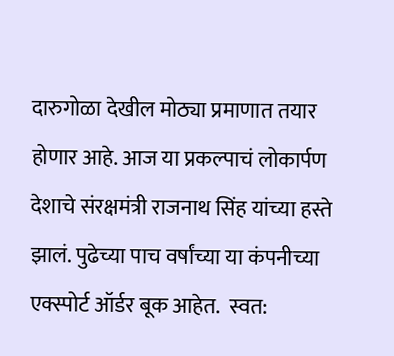दारुगोळा देखील मोठ्या प्रमाणात तयार होणार आहे. आज या प्रकल्पाचं लोकार्पण देशाचे संरक्षमंत्री राजनाथ सिंह यांच्या हस्ते झालं. पुढेच्या पाच वर्षांच्या या कंपनीच्या एक्स्पोर्ट ऑर्डर बूक आहेत.  स्वत: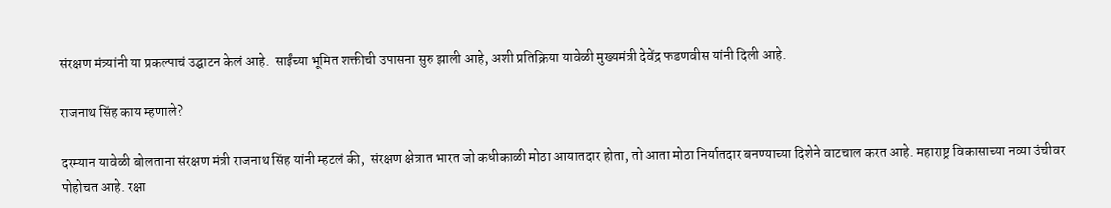संरक्षण मंत्र्यांनी या प्रकल्पाचं उद्घाटन केलं आहे.  साईंच्या भूमित शक्तीची उपासना सुरु झाली आहे, अशी प्रतिक्रिया यावेळी मुख्यमंत्री देवेंद्र फडणवीस यांनी दिली आहे.

राजनाथ सिंह काय म्हणाले?

दरम्यान यावेळी बोलताना संरक्षण मंत्री राजनाथ सिंह यांनी म्हटलं की,  संरक्षण क्षेत्रात भारत जो कधीकाळी मोठा आयातदार होता, तो आता मोठा निर्यातदार बनण्याच्या दिशेने वाटचाल करत आहे. महाराष्ट्र विकासाच्या नव्या उंचीवर पोहोचत आहे. रक्षा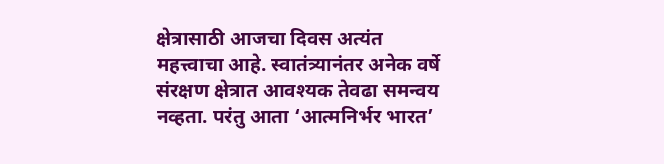क्षेत्रासाठी आजचा दिवस अत्यंत महत्त्वाचा आहे. स्वातंत्र्यानंतर अनेक वर्षे संरक्षण क्षेत्रात आवश्यक तेवढा समन्वय नव्हता. परंतु आता ‘आत्मनिर्भर भारत’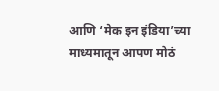आणि ‘मेक इन इंडिया’च्या माध्यमातून आपण मोठं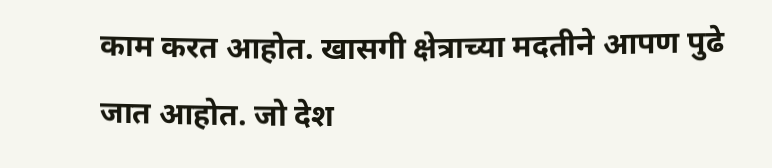काम करत आहोत. खासगी क्षेत्राच्या मदतीने आपण पुढे जात आहोत. जो देश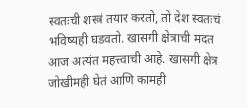स्वतःची शस्त्रं तयार करतो, तो देश स्वतःचं भविष्यही घडवतो. खासगी क्षेत्राची मदत आज अत्यंत महत्त्वाची आहे. खासगी क्षेत्र जोखीमही घेतं आणि कामही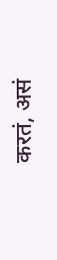करतं, असं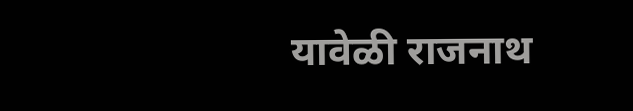यावेळी राजनाथ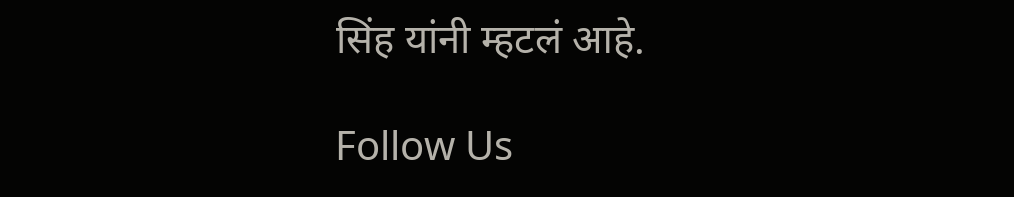सिंह यांनी म्हटलं आहे.

Follow Us